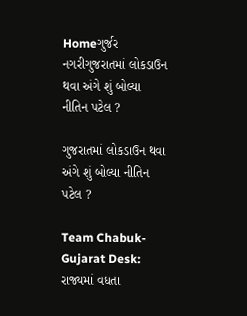Homeગુર્જર નગરીગુજરાતમાં લોકડાઉન થવા અંગે શું બોલ્યા નીતિન પટેલ ?

ગુજરાતમાં લોકડાઉન થવા અંગે શું બોલ્યા નીતિન પટેલ ?

Team Chabuk-Gujarat Desk: રાજ્યમાં વધતા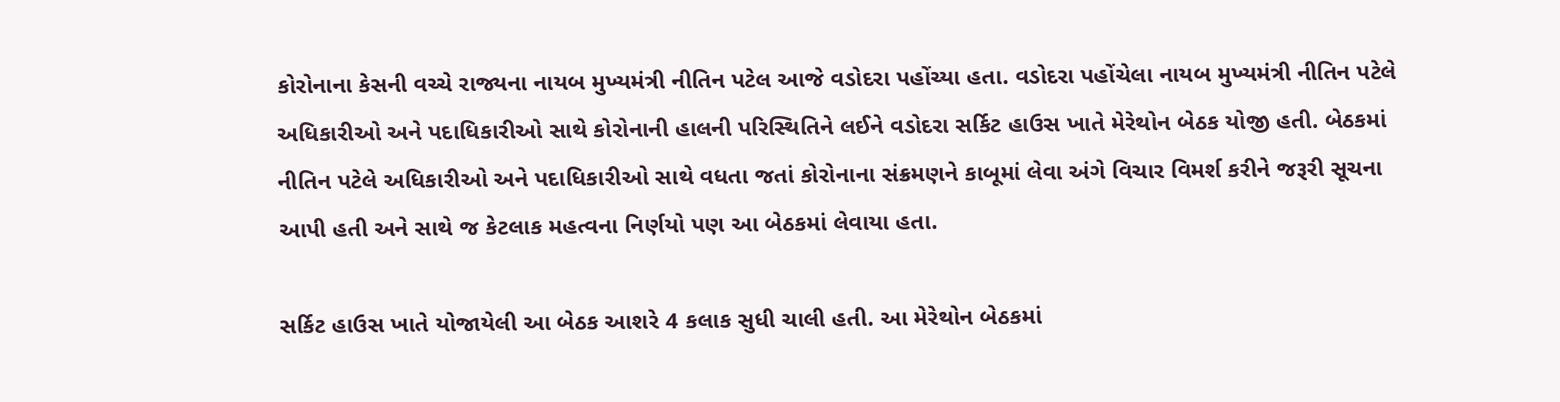કોરોનાના કેસની વચ્ચે રાજ્યના નાયબ મુખ્યમંત્રી નીતિન પટેલ આજે વડોદરા પહોંચ્યા હતા. વડોદરા પહોંચેલા નાયબ મુખ્યમંત્રી નીતિન પટેલે અધિકારીઓ અને પદાધિકારીઓ સાથે કોરોનાની હાલની પરિસ્થિતિને લઈને વડોદરા સર્કિટ હાઉસ ખાતે મેરેથોન બેઠક યોજી હતી. બેઠકમાં નીતિન પટેલે અધિકારીઓ અને પદાધિકારીઓ સાથે વધતા જતાં કોરોનાના સંક્રમણને કાબૂમાં લેવા અંગે વિચાર વિમર્શ કરીને જરૂરી સૂચના આપી હતી અને સાથે જ કેટલાક મહત્વના નિર્ણયો પણ આ બેઠકમાં લેવાયા હતા.

સર્કિટ હાઉસ ખાતે યોજાયેલી આ બેઠક આશરે 4 કલાક સુધી ચાલી હતી. આ મેરેથોન બેઠકમાં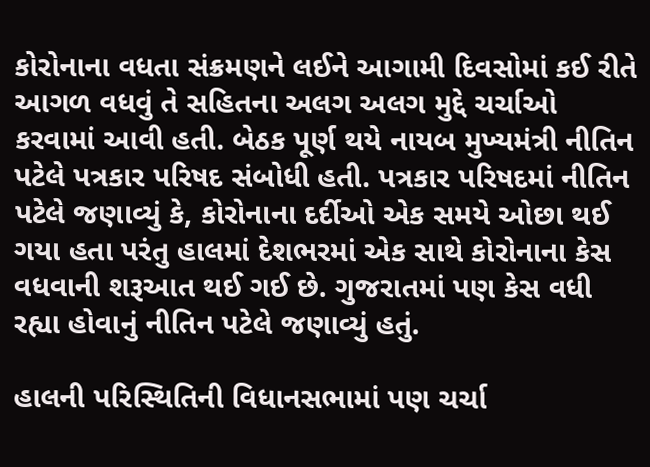કોરોનાના વધતા સંક્રમણને લઈને આગામી દિવસોમાં કઈ રીતે આગળ વધવું તે સહિતના અલગ અલગ મુદ્દે ચર્ચાઓ કરવામાં આવી હતી. બેઠક પૂર્ણ થયે નાયબ મુખ્યમંત્રી નીતિન પટેલે પત્રકાર પરિષદ સંબોધી હતી. પત્રકાર પરિષદમાં નીતિન પટેલે જણાવ્યું કે, કોરોનાના દર્દીઓ એક સમયે ઓછા થઈ ગયા હતા પરંતુ હાલમાં દેશભરમાં એક સાથે કોરોનાના કેસ વધવાની શરૂઆત થઈ ગઈ છે. ગુજરાતમાં પણ કેસ વધી રહ્યા હોવાનું નીતિન પટેલે જણાવ્યું હતું.

હાલની પરિસ્થિતિની વિધાનસભામાં પણ ચર્ચા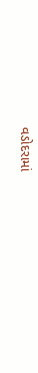વડોદરામાં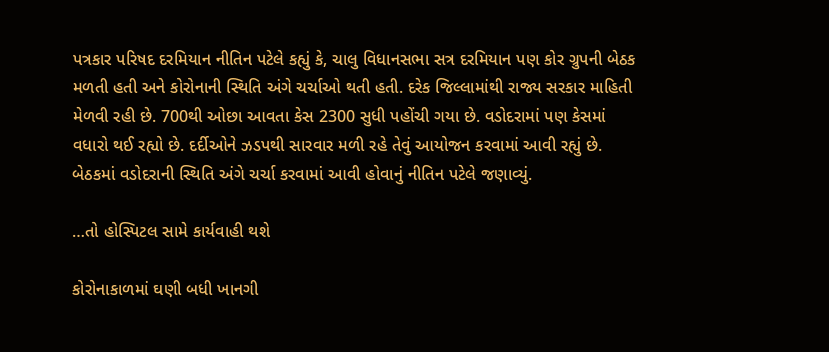પત્રકાર પરિષદ દરમિયાન નીતિન પટેલે કહ્યું કે, ચાલુ વિધાનસભા સત્ર દરમિયાન પણ કોર ગ્રુપની બેઠક મળતી હતી અને કોરોનાની સ્થિતિ અંગે ચર્ચાઓ થતી હતી. દરેક જિલ્લામાંથી રાજ્ય સરકાર માહિતી મેળવી રહી છે. 700થી ઓછા આવતા કેસ 2300 સુધી પહોંચી ગયા છે. વડોદરામાં પણ કેસમાં વધારો થઈ રહ્યો છે. દર્દીઓને ઝડપથી સારવાર મળી રહે તેવું આયોજન કરવામાં આવી રહ્યું છે. બેઠકમાં વડોદરાની સ્થિતિ અંગે ચર્ચા કરવામાં આવી હોવાનું નીતિન પટેલે જણાવ્યું.

…તો હોસ્પિટલ સામે કાર્યવાહી થશે

કોરોનાકાળમાં ઘણી બધી ખાનગી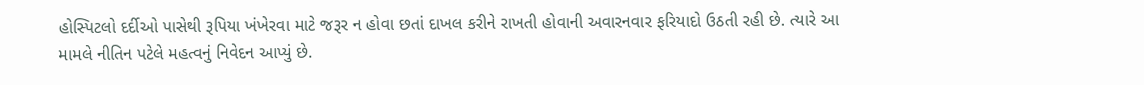હોસ્પિટલો દર્દીઓ પાસેથી રૂપિયા ખંખેરવા માટે જરૂર ન હોવા છતાં દાખલ કરીને રાખતી હોવાની અવારનવાર ફરિયાદો ઉઠતી રહી છે. ત્યારે આ મામલે નીતિન પટેલે મહત્વનું નિવેદન આપ્યું છે.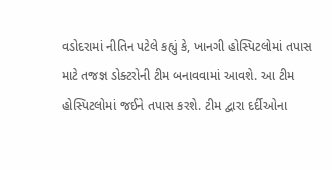વડોદરામાં નીતિન પટેલે કહ્યું કે, ખાનગી હોસ્પિટલોમાં તપાસ માટે તજજ્ઞ ડોક્ટરોની ટીમ બનાવવામાં આવશે. આ ટીમ હોસ્પિટલોમાં જઈને તપાસ કરશે. ટીમ દ્વારા દર્દીઓના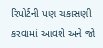રિપોર્ટની પણ ચકાસણી કરવામાં આવશે અને જો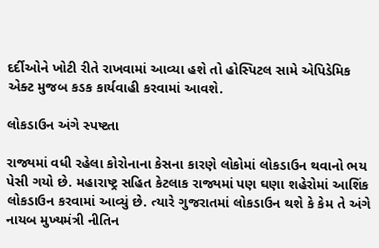દર્દીઓને ખોટી રીતે રાખવામાં આવ્યા હશે તો હોસ્પિટલ સામે એપિડેમિક એક્ટ મુજબ કડક કાર્યવાહી કરવામાં આવશે.

લોકડાઉન અંગે સ્પષ્ટતા

રાજ્યમાં વધી રહેલા કોરોનાના કેસના કારણે લોકોમાં લોકડાઉન થવાનો ભય પેસી ગયો છે. મહારાષ્ટ્ર સહિત કેટલાક રાજ્યમાં પણ ઘણા શહેરોમાં આશિંક લોકડાઉન કરવામાં આવ્યું છે. ત્યારે ગુજરાતમાં લોકડાઉન થશે કે કેમ તે અંગે નાયબ મુખ્યમંત્રી નીતિન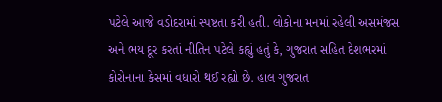પટેલે આજે વડોદરામાં સ્પષ્ટતા કરી હતી. લોકોના મનમાં રહેલી અસમંજસ અને ભય દૂર કરતાં નીતિન પટેલે કહ્યું હતું કે, ગુજરાત સહિત દેશભરમાં કોરોનાના કેસમાં વધારો થઈ રહ્યો છે. હાલ ગુજરાત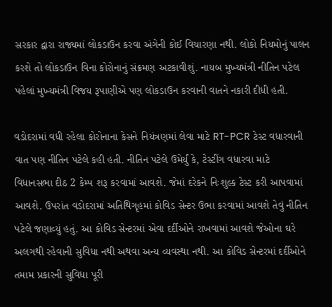સરકાર દ્વારા રાજ્યમાં લોકડાઉન કરવા અંગેની કોઈ વિચારણા નથી. લોકો નિયમોનું પાલન કરશે તો લોકડાઉન વિના કોરોનાનું સંક્રમણ અટકાવીશું. નાયબ મુખ્યમંત્રી નીતિન પટેલ પહેલાં મુખ્યમંત્રી વિજય રૂપાણીએ પણ લોકડાઉન કરવાની વાતને નકારી દીધી હતી.

વડોદરામાં વધી રહેલા કોરોનાના કેસને નિયંત્રણમાં લેવા માટે RT-PCR ટેસ્ટ વધારવાની વાત પણ નીતિન પટેલે કહી હતી. નીતિન પટેલે ઉમેર્યું કે, ટેસ્ટીંગ વધારવા માટે વિધાનસભા દીઠ 2 કેમ્પ શરૂ કરવામાં આવશે. જેમાં દરેકને નિઃશુલ્ક ટેસ્ટ કરી આપવામાં આવશે. ઉપરાંત વડોદરામાં અતિથિગૃહમાં કોવિડ સેન્ટર ઉભા કરવામાં આવશે તેવું નીતિન પટેલે જણાવ્યું હતું. આ કોવિડ સેન્ટરમાં એવા દર્દીઓને રાખવામાં આવશે જેઓના ઘરે અલગથી રહેવાની સુવિધા નથી અથવા અન્ય વ્યવસ્થા નથી. આ કોવિડ સેન્ટરમાં દર્દીઓને તમામ પ્રકારની સુવિધા પૂરી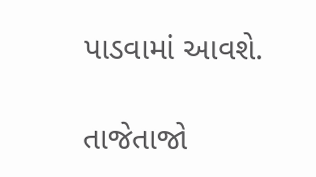પાડવામાં આવશે.

તાજેતાજો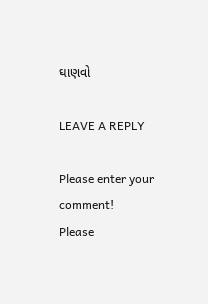ઘાણવો

LEAVE A REPLY

Please enter your comment!
Please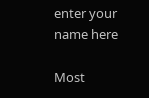enter your name here

Most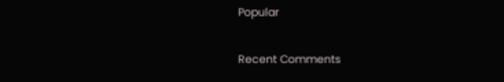Popular

Recent Comments